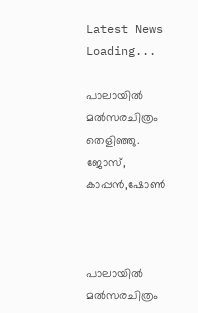Latest News
Loading...

പാലായില്‍ മല്‍സരചിത്രം തെളിഞ്ഞു. ജോസ്, കാപ്പന്‍,ഷോണ്‍



പാലായില്‍ മല്‍സരചിത്രം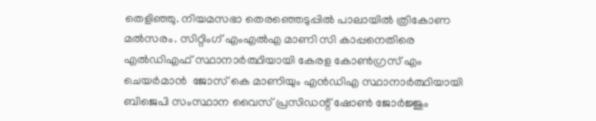തെളിഞ്ഞു. നിയമസഭാ തെരഞ്ഞെടുപ്പില്‍ പാലായില്‍ ത്രികോണ മല്‍സരം. സിറ്റിംഗ് എംഎല്‍എ മാണി സി കാപ്പനെതിരെ എല്‍ഡിഎഫ് സ്ഥാനാര്‍ത്ഥിയായി കേരള കോണ്‍ഗ്രസ് എം ചെയര്‍മാന്‍  ജോസ് കെ മാണിയും എന്‍ഡിഎ സ്ഥാനാര്‍ത്ഥിയായി ബിജെപി സംസ്ഥാന വൈസ് പ്രസിഡന്റ് ഷോണ്‍ ജോര്‍ജ്ജും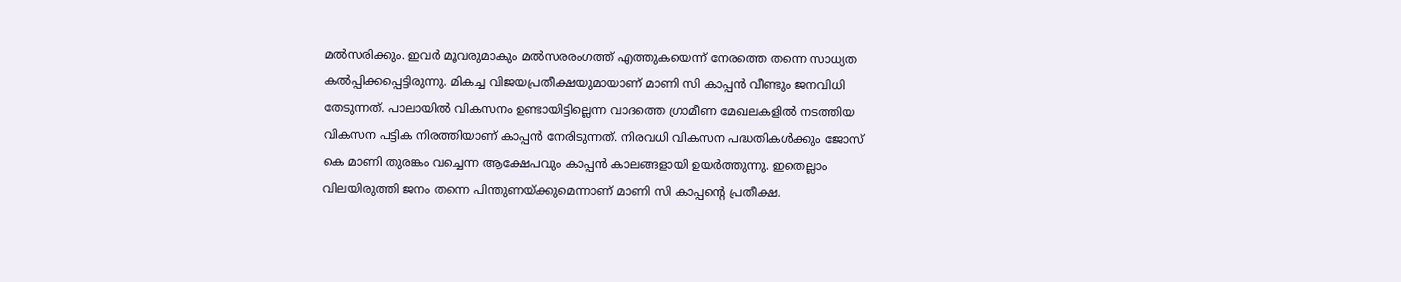മല്‍സരിക്കും. ഇവര്‍ മൂവരുമാകും മല്‍സരരംഗത്ത് എത്തുകയെന്ന് നേരത്തെ തന്നെ സാധ്യത കല്‍പ്പിക്കപ്പെട്ടിരുന്നു. മികച്ച വിജയപ്രതീക്ഷയുമായാണ് മാണി സി കാപ്പന്‍ വീണ്ടും ജനവിധി തേടുന്നത്. പാലായില്‍ വികസനം ഉണ്ടായിട്ടില്ലെന്ന വാദത്തെ ഗ്രാമീണ മേഖലകളില്‍ നടത്തിയ വികസന പട്ടിക നിരത്തിയാണ് കാപ്പന്‍ നേരിടുന്നത്. നിരവധി വികസന പദ്ധതികള്‍ക്കും ജോസ് കെ മാണി തുരങ്കം വച്ചെന്ന ആക്ഷേപവും കാപ്പന്‍ കാലങ്ങളായി ഉയര്‍ത്തുന്നു. ഇതെല്ലാം വിലയിരുത്തി ജനം തന്നെ പിന്തുണയ്ക്കുമെന്നാണ് മാണി സി കാപ്പന്റെ പ്രതീക്ഷ.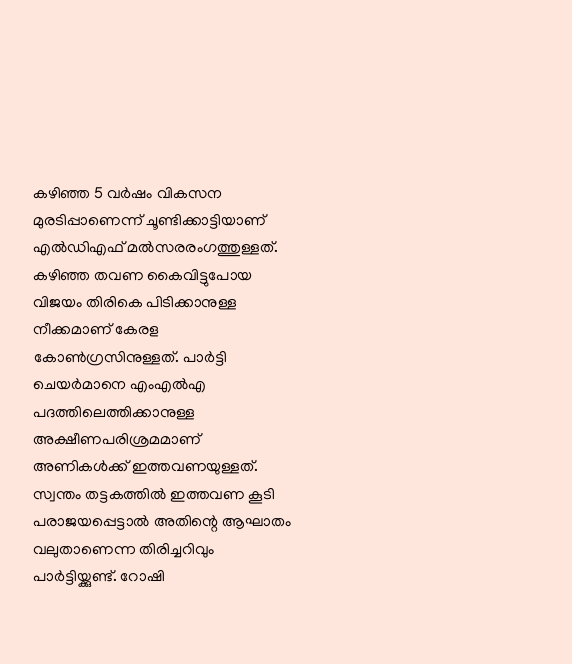കഴിഞ്ഞ 5 വര്‍ഷം വികസന മുരടിപ്പാണെന്ന് ചൂണ്ടിക്കാട്ടിയാണ് എല്‍ഡിഎഫ് മല്‍സരരംഗത്തുള്ളത്. കഴിഞ്ഞ തവണ കൈവിട്ടുപോയ വിജയം തിരികെ പിടിക്കാനുള്ള നീക്കമാണ് കേരള കോണ്‍ഗ്രസിനുള്ളത്. പാര്‍ട്ടി ചെയര്‍മാനെ എംഎല്‍എ പദത്തിലെത്തിക്കാനുള്ള അക്ഷീണപരിശ്രമമാണ് അണികള്‍ക്ക് ഇത്തവണയുള്ളത്. സ്വന്തം തട്ടകത്തില്‍ ഇത്തവണ കൂടി പരാജയപ്പെട്ടാല്‍ അതിന്റെ ആഘാതം വലുതാണെന്ന തിരിച്ചറിവും പാര്‍ട്ടിയ്ക്കുണ്ട്. റോഷി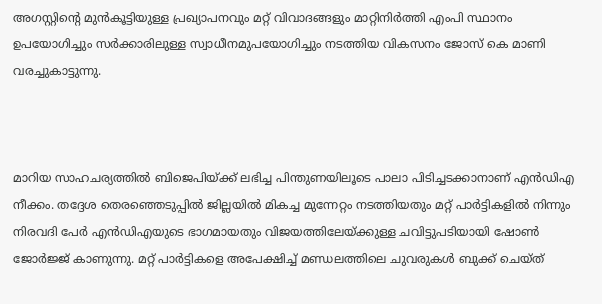അഗസ്റ്റിന്റെ മുന്‍കൂട്ടിയുള്ള പ്രഖ്യാപനവും മറ്റ് വിവാദങ്ങളും മാറ്റിനിര്‍ത്തി എംപി സ്ഥാനം ഉപയോഗിച്ചും സര്‍ക്കാരിലുള്ള സ്വാധീനമുപയോഗിച്ചും നടത്തിയ വികസനം ജോസ് കെ മാണി വരച്ചുകാട്ടുന്നു.



മാറിയ സാഹചര്യത്തില്‍ ബിജെപിയ്ക്ക് ലഭിച്ച പിന്തുണയിലൂടെ പാലാ പിടിച്ചടക്കാനാണ് എന്‍ഡിഎ നീക്കം. തദ്ദേശ തെരഞ്ഞെടുപ്പില്‍ ജില്ലയില്‍ മികച്ച മുന്നേറ്റം നടത്തിയതും മറ്റ് പാര്‍ട്ടികളില്‍ നിന്നും നിരവദി പേര്‍ എന്‍ഡിഎയുടെ ഭാഗമായതും വിജയത്തിലേയ്ക്കുള്ള ചവിട്ടുപടിയായി ഷോണ്‍ ജോര്‍ജ്ജ് കാണുന്നു. മറ്റ് പാര്‍ട്ടികളെ അപേക്ഷിച്ച് മണ്ഡലത്തിലെ ചുവരുകള്‍ ബുക്ക് ചെയ്ത്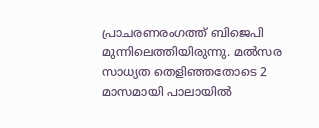പ്രാചരണരംഗത്ത് ബിജെപി മുന്നിലെത്തിയിരുന്നു. മല്‍സര സാധ്യത തെളിഞ്ഞതോടെ 2 മാസമായി പാലായില്‍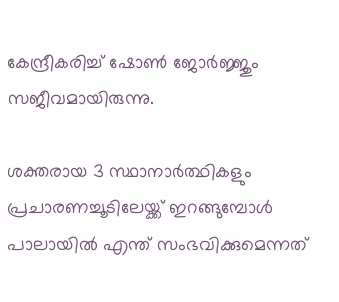കേന്ദ്രീകരിച്ച് ഷോണ്‍ ജോര്‍ജ്ജും സജീവമായിരുന്നു.

ശക്തരായ 3 സ്ഥാനാര്‍ത്ഥികളും പ്രചാരണച്ചൂടിലേയ്ക്ക് ഇറങ്ങുമ്പോള്‍ പാലായില്‍ എന്ത് സംഭവിക്കുമെന്നത്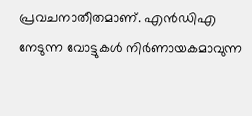പ്രവചനാതീതമാണ്. എന്‍ഡിഎ നേടുന്ന വോട്ടുകള്‍ നിര്‍ണായകമാവുന്ന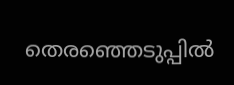തെരഞ്ഞെടുപ്പില്‍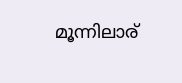മൂന്നിലാര്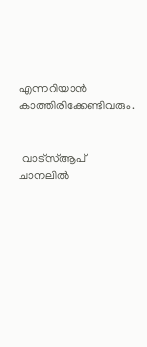എന്നറിയാന്‍ കാത്തിരിക്കേണ്ടിവരും.


 വാട്‌സ്ആപ് ചാനലില്‍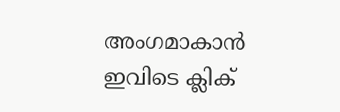അംഗമാകാന്‍ ഇവിടെ ക്ലിക്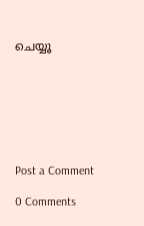ചെയ്യൂ







Post a Comment

0 Comments